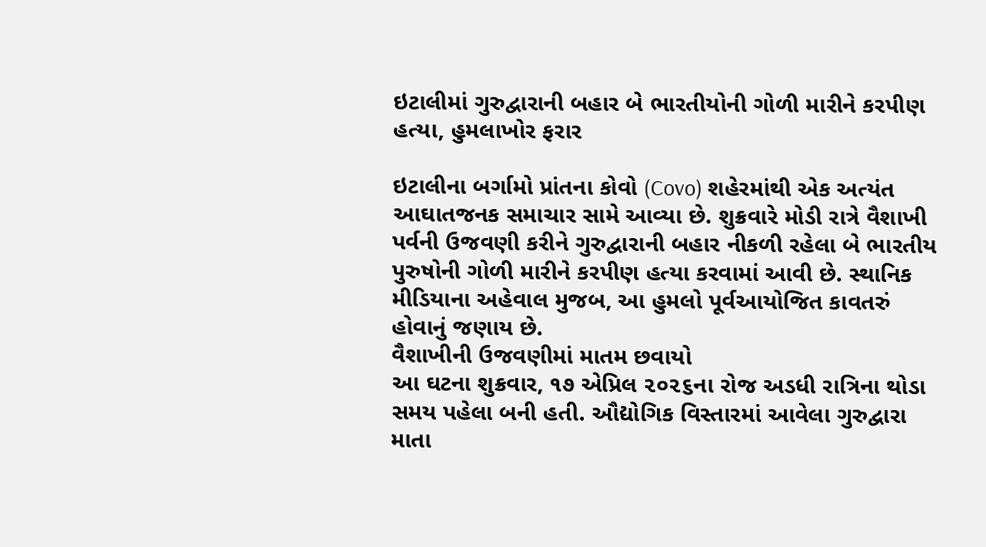ઇટાલીમાં ગુરુદ્વારાની બહાર બે ભારતીયોની ગોળી મારીને કરપીણ હત્યા, હુમલાખોર ફરાર

ઇટાલીના બર્ગામો પ્રાંતના કોવો (Covo) શહેરમાંથી એક અત્યંત આઘાતજનક સમાચાર સામે આવ્યા છે. શુક્રવારે મોડી રાત્રે વૈશાખી પર્વની ઉજવણી કરીને ગુરુદ્વારાની બહાર નીકળી રહેલા બે ભારતીય પુરુષોની ગોળી મારીને કરપીણ હત્યા કરવામાં આવી છે. સ્થાનિક મીડિયાના અહેવાલ મુજબ, આ હુમલો પૂર્વઆયોજિત કાવતરું હોવાનું જણાય છે.
વૈશાખીની ઉજવણીમાં માતમ છવાયો
આ ઘટના શુક્રવાર, ૧૭ એપ્રિલ ૨૦૨૬ના રોજ અડધી રાત્રિના થોડા સમય પહેલા બની હતી. ઔદ્યોગિક વિસ્તારમાં આવેલા ગુરુદ્વારા માતા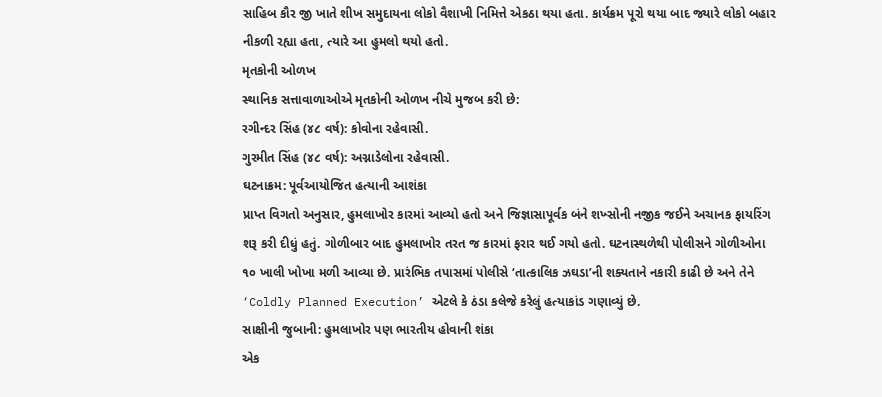સાહિબ કૌર જી ખાતે શીખ સમુદાયના લોકો વૈશાખી નિમિત્તે એકઠા થયા હતા. કાર્યક્રમ પૂરો થયા બાદ જ્યારે લોકો બહાર નીકળી રહ્યા હતા, ત્યારે આ હુમલો થયો હતો.
મૃતકોની ઓળખ
સ્થાનિક સત્તાવાળાઓએ મૃતકોની ઓળખ નીચે મુજબ કરી છે:
રગીન્દર સિંહ (૪૮ વર્ષ): કોવોના રહેવાસી.
ગુરમીત સિંહ (૪૮ વર્ષ): અગ્નાડેલોના રહેવાસી.
ઘટનાક્રમ: પૂર્વઆયોજિત હત્યાની આશંકા
પ્રાપ્ત વિગતો અનુસાર, હુમલાખોર કારમાં આવ્યો હતો અને જિજ્ઞાસાપૂર્વક બંને શખ્સોની નજીક જઈને અચાનક ફાયરિંગ શરૂ કરી દીધું હતું. ગોળીબાર બાદ હુમલાખોર તરત જ કારમાં ફરાર થઈ ગયો હતો. ઘટનાસ્થળેથી પોલીસને ગોળીઓના ૧૦ ખાલી ખોખા મળી આવ્યા છે. પ્રારંભિક તપાસમાં પોલીસે ‘તાત્કાલિક ઝઘડા’ની શક્યતાને નકારી કાઢી છે અને તેને ‘Coldly Planned Execution’ એટલે કે ઠંડા કલેજે કરેલું હત્યાકાંડ ગણાવ્યું છે.
સાક્ષીની જુબાની: હુમલાખોર પણ ભારતીય હોવાની શંકા
એક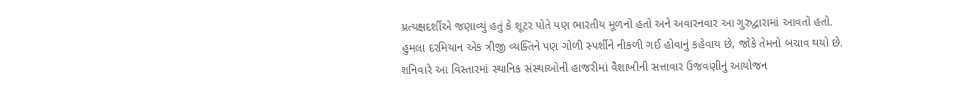પ્રત્યક્ષદર્શીએ જણાવ્યું હતું કે શૂટર પોતે પણ ભારતીય મૂળનો હતો અને અવારનવાર આ ગુરુદ્વારામાં આવતો હતો. હુમલા દરમિયાન એક ત્રીજી વ્યક્તિને પણ ગોળી સ્પર્શીને નીકળી ગઈ હોવાનું કહેવાય છે, જોકે તેમનો બચાવ થયો છે.
શનિવારે આ વિસ્તારમાં સ્થાનિક સંસ્થાઓની હાજરીમાં વૈશાખીની સત્તાવાર ઉજવણીનું આયોજન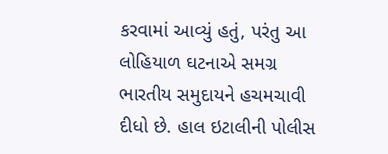કરવામાં આવ્યું હતું, પરંતુ આ લોહિયાળ ઘટનાએ સમગ્ર ભારતીય સમુદાયને હચમચાવી દીધો છે. હાલ ઇટાલીની પોલીસ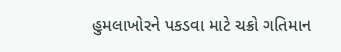હુમલાખોરને પકડવા માટે ચક્રો ગતિમાન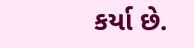કર્યા છે.